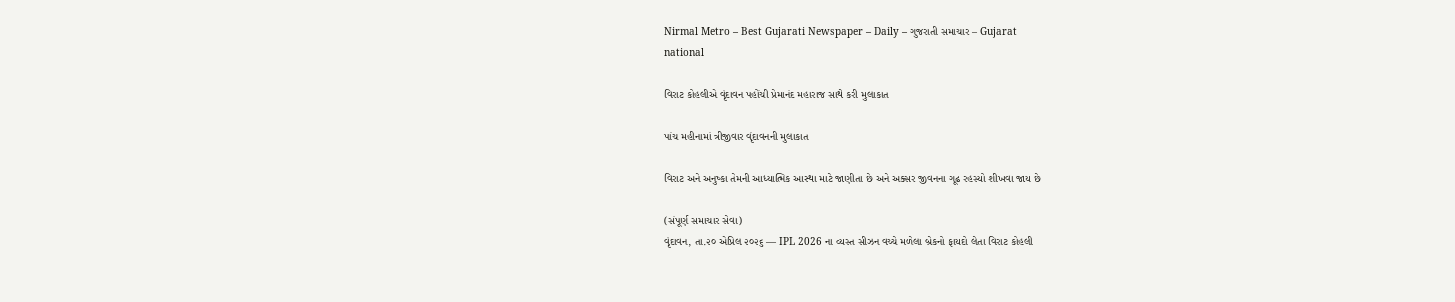Nirmal Metro – Best Gujarati Newspaper – Daily – ગુજરાતી સમાચાર – Gujarat
national

વિરાટ કોહલીએ વૃંદાવન પહોંચી પ્રેમાનંદ મહારાજ સાથે કરી મુલાકાત

પાંચ મહીનામાં ત્રીજીવાર વૃંદાવનની મુલાકાત

વિરાટ અને અનુષ્કા તેમની આધ્યાત્મિક આસ્થા માટે જાણીતા છે અને અક્સર જીવનના ગૂઢ રહસ્યો શીખવા જાય છે

(સંપૂર્ણ સમાચાર સેવા)
વૃંદાવન, તા.૨૦ એપ્રિલ ૨૦૨૬ — IPL 2026 ના વ્યસ્ત સીઝન વચ્ચે મળેલા બ્રેકનો ફાયદો લેતા વિરાટ કોહલી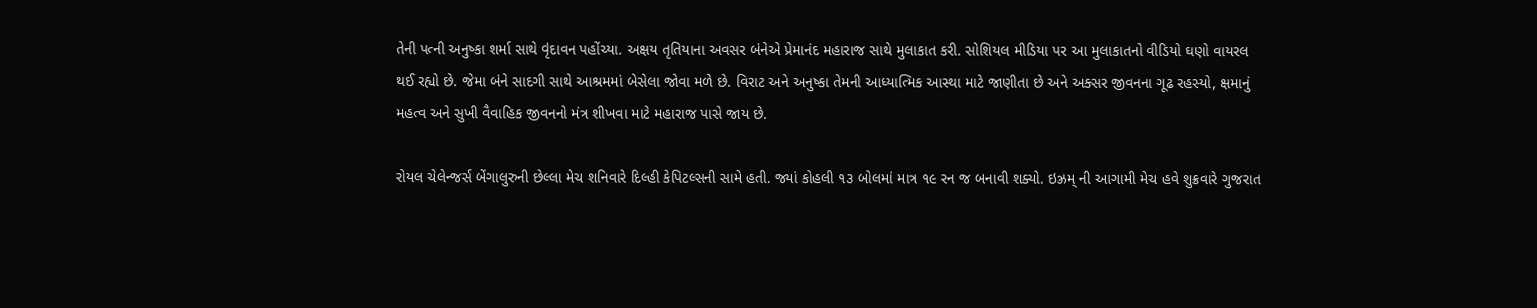તેની પત્ની અનુષ્કા શર્મા સાથે વૃંદાવન પહોંચ્યા. અક્ષય તૃતિયાના અવસર બંનેએ પ્રેમાનંદ મહારાજ સાથે મુલાકાત કરી. સોશિયલ મીડિયા પર આ મુલાકાતનો વીડિયો ઘણો વાયરલ થઈ રહ્યો છે. જેમા બંને સાદગી સાથે આશ્રમમાં બેસેલા જોવા મળે છે. વિરાટ અને અનુષ્કા તેમની આધ્યાત્મિક આસ્થા માટે જાણીતા છે અને અક્સર જીવનના ગૂઢ રહસ્યો, ક્ષમાનું મહત્વ અને સુખી વૈવાહિક જીવનનો મંત્ર શીખવા માટે મહારાજ પાસે જાય છે.

રોયલ ચેલેન્જર્સ બેંગાલુરુની છેલ્લા મેચ શનિવારે દિલ્હી કેપિટલ્સની સામે હતી. જ્યાં કોહલી ૧૩ બોલમાં માત્ર ૧૯ રન જ બનાવી શક્યો. ઇઝ્રમ્ ની આગામી મેચ હવે શુક્રવારે ગુજરાત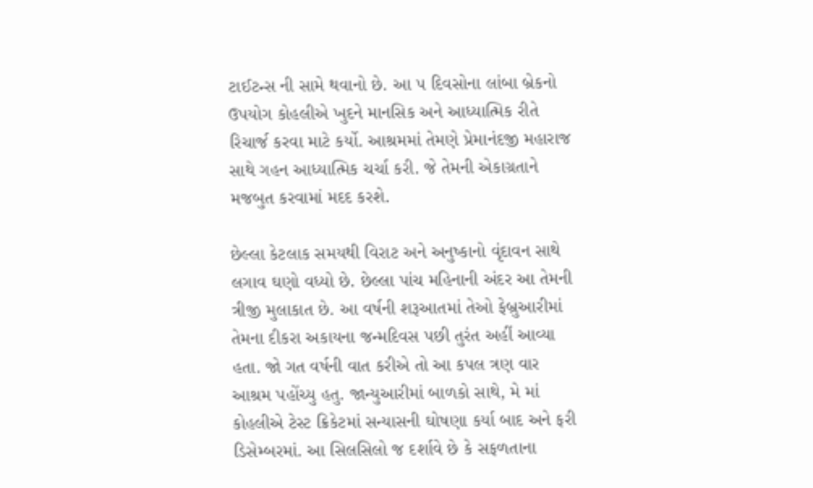ટાઈટન્સ ની સામે થવાનો છે. આ ૫ દિવસોના લાંબા બ્રેકનો ઉપયોગ કોહલીએ ખુદને માનસિક અને આધ્યાત્મિક રીતે રિચાર્જ કરવા માટે કર્યો. આશ્રમમાં તેમણે પ્રેમાનંદજી મહારાજ સાથે ગહન આધ્યાત્મિક ચર્ચા કરી. જે તેમની એકાગ્રતાને મજબુત કરવામાં મદદ કરશે.

છેલ્લા કેટલાક સમયથી વિરાટ અને અનુષ્કાનો વૃંદાવન સાથે લગાવ ઘણો વધ્યો છે. છેલ્લા પાંચ મહિનાની અંદર આ તેમની ત્રીજી મુલાકાત છે. આ વર્ષની શરૂઆતમાં તેઓ ફેબ્રુઆરીમાં તેમના દીકરા અકાયના જન્મદિવસ પછી તુરંત અહીં આવ્યા હતા. જો ગત વર્ષની વાત કરીએ તો આ કપલ ત્રણ વાર આશ્રમ પહોંચ્યુ હતુ. જાન્યુઆરીમાં બાળકો સાથે, મે માં કોહલીએ ટેસ્ટ ક્રિકેટમાં સન્યાસની ઘોષણા કર્યા બાદ અને ફરી ડિસેમ્બરમાં. આ સિલસિલો જ દર્શાવે છે કે સફળતાના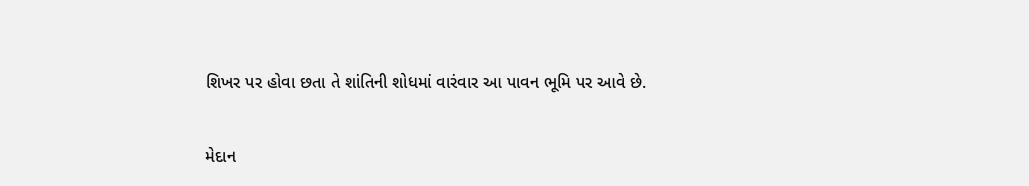શિખર પર હોવા છતા તે શાંતિની શોધમાં વારંવાર આ પાવન ભૂમિ પર આવે છે.

મેદાન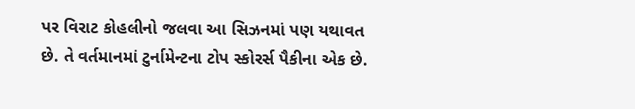પર વિરાટ કોહલીનો જલવા આ સિઝનમાં પણ યથાવત છે. તે વર્તમાનમાં ટુર્નામેન્ટના ટોપ સ્કોરર્સ પૈકીના એક છે.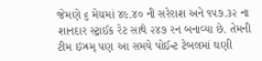જેમણે ૬ મેચમાં ૪૯.૪૦ ની સરેરાશ અને ૧૫૭.૩૨ ના શાનદાર સ્ટ્રાઈક રેટ સાથે ૨૪૭ રન બનાવ્યા છે. તેમની ટીમ ઇઝ્રમ્ પણ આ સમયે પોઈન્ટ ટેબલમાં ઘણી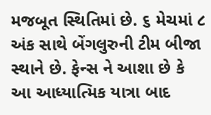મજબૂત સ્થિતિમાં છે. ૬ મેચમાં ૮ અંક સાથે બેંગલુરુની ટીમ બીજા સ્થાને છે. ફેન્સ ને આશા છે કે આ આધ્યાત્મિક યાત્રા બાદ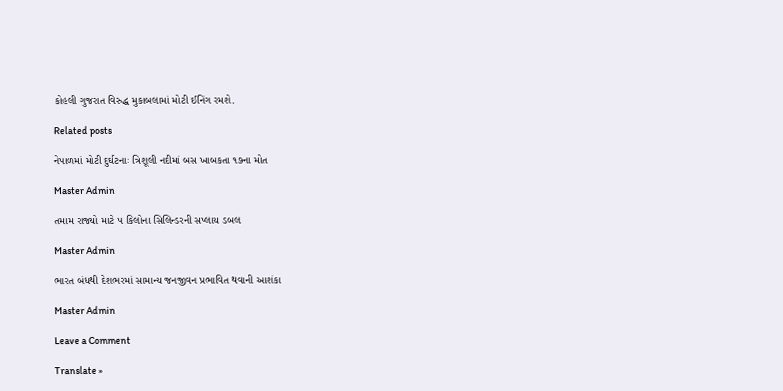કોહલી ગુજરાત વિરુદ્ધ મુકાબલામાં મોટી ઈનિંગ રમશે.

Related posts

નેપાળમાં મોટી દુર્ઘટનાઃ ત્રિશૂલી નદીમાં બસ ખાબકતા ૧૭ના મોત

Master Admin

તમામ રાજ્યો માટે ૫ કિલોના સિલિન્ડરની સપ્લાય ડબલ

Master Admin

ભારત બંધથી દેશભરમાં સામાન્ય જનજીવન પ્રભાવિત થવાની આશંકા

Master Admin

Leave a Comment

Translate »